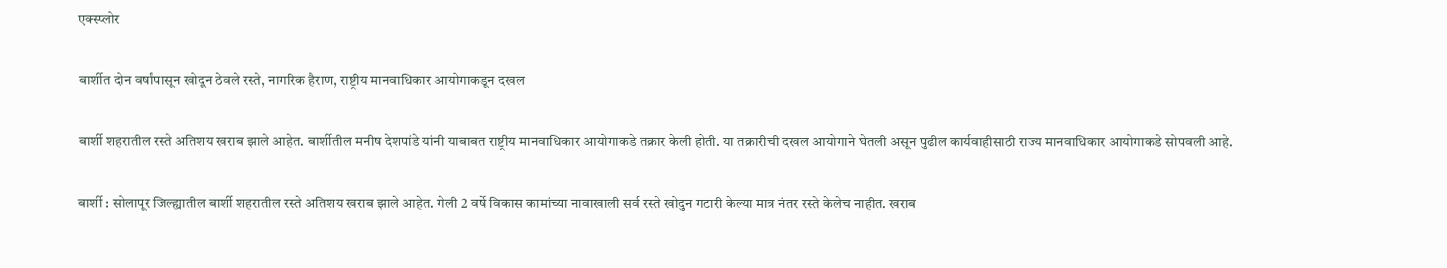एक्स्प्लोर

बार्शीत दोन वर्षांपासून खोदून ठेवले रस्ते, नागरिक हैराण, राष्ट्रीय मानवाधिकार आयोगाकडून दखल

बार्शी शहरातील रस्ते अतिशय खराब झाले आहेत. बार्शीतील मनीष देशपांडे यांनी याबाबत राष्ट्रीय मानवाधिकार आयोगाकडे तक्रार केली होती. या तक्रारीची दखल आयोगाने घेतली असून पुढील कार्यवाहीसाठी राज्य मानवाधिकार आयोगाकडे सोपवली आहे.

बार्शी : सोलापूर जिल्ह्यातील बार्शी शहरातील रस्ते अतिशय खराब झाले आहेत. गेली 2 वर्षे विकास कामांच्या नावाखाली सर्व रस्ते खोदुन गटारी केल्या मात्र नंतर रस्ते केलेच नाहीत. खराब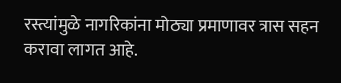रस्त्यांमुळे नागरिकांना मोठ्या प्रमाणावर त्रास सहन करावा लागत आहे.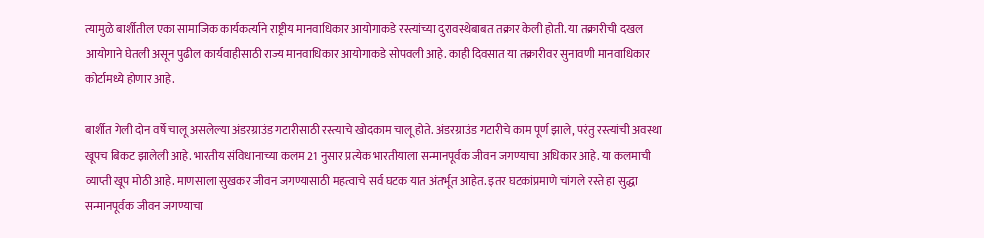त्यामुळे बार्शीतील एका सामाजिक कार्यकर्त्याने राष्ट्रीय मानवाधिकार आयोगाकडे रस्त्यांच्या दुरावस्थेबाबत तक्रार केली होती. या तक्रारीची दखल आयोगाने घेतली असून पुढील कार्यवाहीसाठी राज्य मानवाधिकार आयोगाकडे सोपवली आहे. काही दिवसात या तक्रारीवर सुनावणी मानवाधिकार कोर्टामध्ये होणार आहे.

बार्शीत गेली दोन वर्षे चालू असलेल्या अंडरग्राउंड गटारीसाठी रस्त्याचे खोदकाम चालू होते. अंडरग्राउंड गटारीचे काम पूर्ण झाले, परंतु रस्त्यांची अवस्था खूपच बिकट झालेली आहे. भारतीय संविधानाच्या कलम 21 नुसार प्रत्येक भारतीयाला सन्मानपूर्वक जीवन जगण्याचा अधिकार आहे. या कलमाची व्याप्ती खूप मोठी आहे. माणसाला सुखकर जीवन जगण्यासाठी महत्वाचे सर्व घटक यात अंतर्भूत आहेत. इतर घटकांप्रमाणे चांगले रस्ते हा सुद्धा सन्मानपूर्वक जीवन जगण्याचा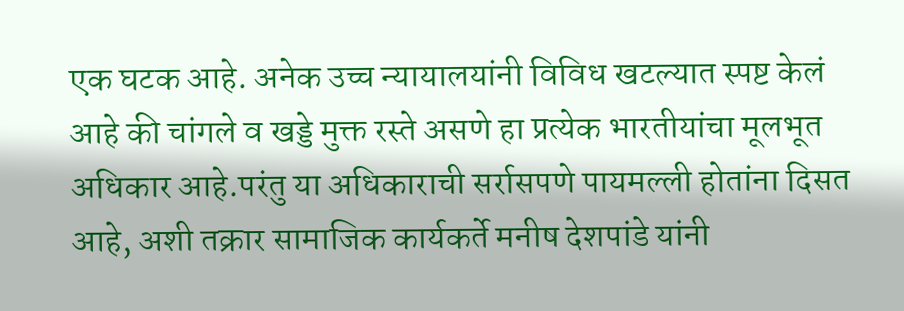एक घटक आहे. अनेक उच्च न्यायालयांनी विविध खटल्यात स्पष्ट केलं आहे की चांगले व खड्डे मुक्त रस्ते असणे हा प्रत्येक भारतीयांचा मूलभूत अधिकार आहे.परंतु या अधिकाराची सर्रासपणे पायमल्ली होतांना दिसत आहे, अशी तक्रार सामाजिक कार्यकर्ते मनीष देशपांडे यांनी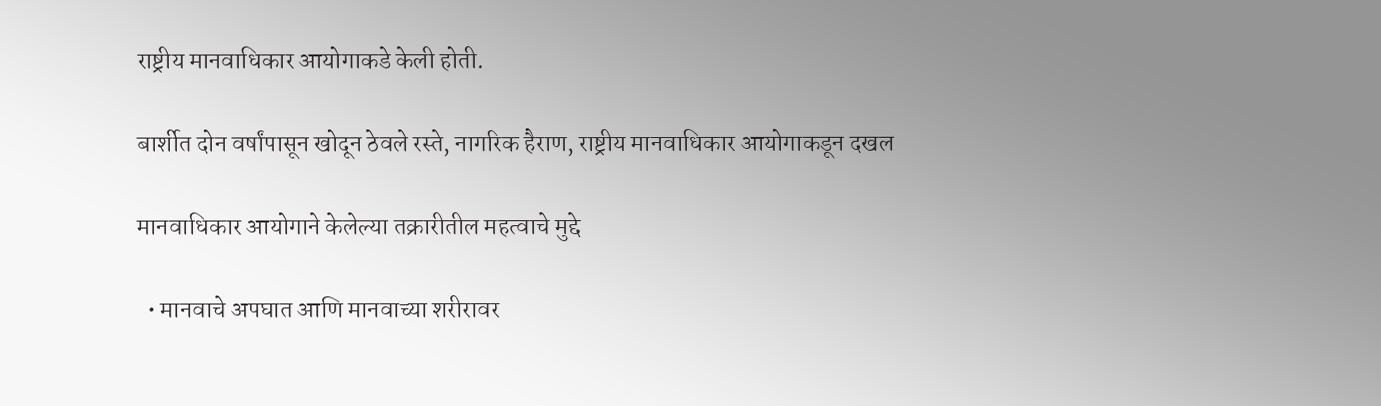राष्ट्रीय मानवाधिकार आयोगाकडे केली होती.

बार्शीत दोन वर्षांपासून खोदून ठेवले रस्ते, नागरिक हैराण, राष्ट्रीय मानवाधिकार आयोगाकडून दखल

मानवाधिकार आयोगाने केलेल्या तक्रारीतील महत्वाचे मुद्दे

  • मानवाचे अपघात आणि मानवाच्या शरीरावर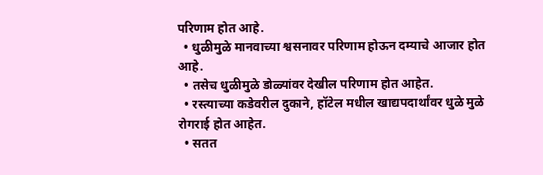परिणाम होत आहे.
  • धुळीमुळे मानवाच्या श्वसनावर परिणाम होऊन दम्याचे आजार होत आहे.
  • तसेच धुळीमुळे डोळ्यांवर देखील परिणाम होत आहेत.
  • रस्त्याच्या कडेवरील दुकाने, हॉटेल मधील खाद्यपदार्थांवर धुळे मुळे रोगराई होत आहेत.
  • सतत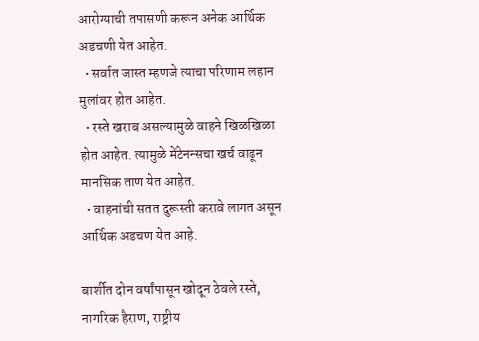आरोग्याची तपासणी करून अनेक आर्थिक अडचणी येत आहेत.
  • सर्वात जास्त म्हणजे त्याचा परिणाम लहान मुलांवर होत आहेत.
  • रस्ते खराब असल्यामुळे वाहने खिळखिळा होत आहेत. त्यामुळे मेंटेनन्सचा खर्च वाढून मानसिक ताण येत आहेत.
  • वाहनांची सतत दुरूस्ती करावे लागत असून आर्थिक अडचण येत आहे.

बार्शीत दोन वर्षांपासून खोदून ठेवले रस्ते, नागरिक हैराण, राष्ट्रीय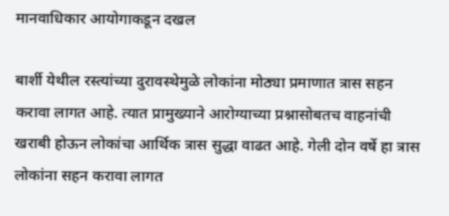मानवाधिकार आयोगाकडून दखल

बार्शी येथील रस्त्यांच्या दुरावस्थेमुळे लोकांना मोठ्या प्रमाणात त्रास सहन करावा लागत आहे. त्यात प्रामुख्याने आरोग्याच्या प्रश्नासोबतच वाहनांची खराबी होऊन लोकांचा आर्थिक त्रास सुद्धा वाढत आहे. गेली दोन वर्षे हा त्रास लोकांना सहन करावा लागत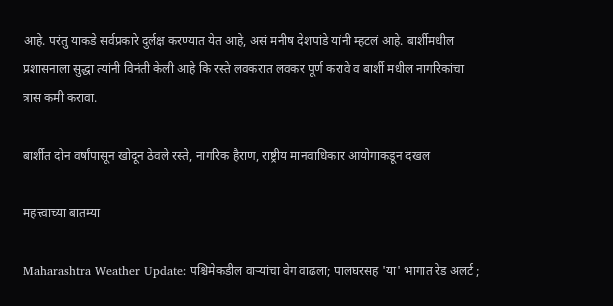आहे. परंतु याकडे सर्वप्रकारे दुर्लक्ष करण्यात येत आहे, असं मनीष देशपांडे यांनी म्हटलं आहे. बार्शीमधील प्रशासनाला सुद्धा त्यांनी विनंती केली आहे कि रस्ते लवकरात लवकर पूर्ण करावे व बार्शी मधील नागरिकांचा त्रास कमी करावा.

बार्शीत दोन वर्षांपासून खोदून ठेवले रस्ते, नागरिक हैराण, राष्ट्रीय मानवाधिकार आयोगाकडून दखल

महत्त्वाच्या बातम्या

Maharashtra Weather Update: पश्चिमेकडील वाऱ्यांचा वेग वाढला; पालघरसह 'या' भागात रेड अलर्ट ;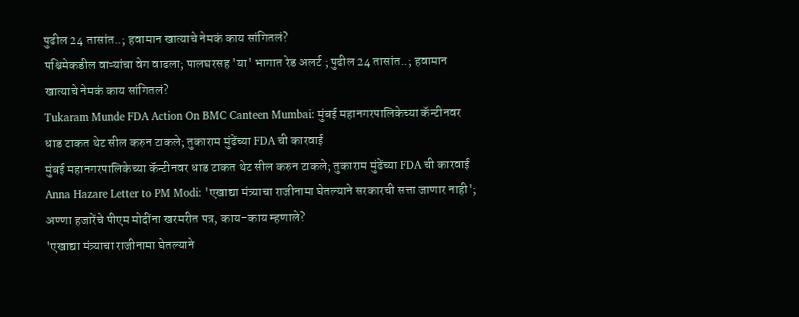पुढील 24 तासांत..; हवामान खात्याचे नेमकं काय सांगितलं?
पश्चिमेकडील वाऱ्यांचा वेग वाढला; पालघरसह 'या' भागात रेड अलर्ट ; पुढील 24 तासांत..; हवामान खात्याचे नेमकं काय सांगितलं?
Tukaram Munde FDA Action On BMC Canteen Mumbai: मुंबई महानगरपालिकेच्या कॅन्टीनवर धाड टाकत थेट सील करुन टाकले; तुकाराम मुंढेंच्या FDA ची कारवाई
मुंबई महानगरपालिकेच्या कॅन्टीनवर धाड टाकत थेट सील करुन टाकले; तुकाराम मुंढेंच्या FDA ची कारवाई
Anna Hazare Letter to PM Modi: 'एखाद्या मंत्र्याचा राजीनामा घेतल्याने सरकारची सत्ता जाणार नाही'; अण्णा हजारेंचे पीएम मोदींना खरमरीत पत्र, काय-काय म्हणाले?
'एखाद्या मंत्र्याचा राजीनामा घेतल्याने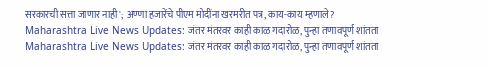सरकारची सत्ता जाणार नाही'; अण्णा हजारेंचे पीएम मोदींना खरमरीत पत्र, काय-काय म्हणाले?
Maharashtra Live News Updates: जंतर मंतरवर काही काळ गदारोळ, पुन्हा तणावपूर्ण शांतता
Maharashtra Live News Updates: जंतर मंतरवर काही काळ गदारोळ, पुन्हा तणावपूर्ण शांतता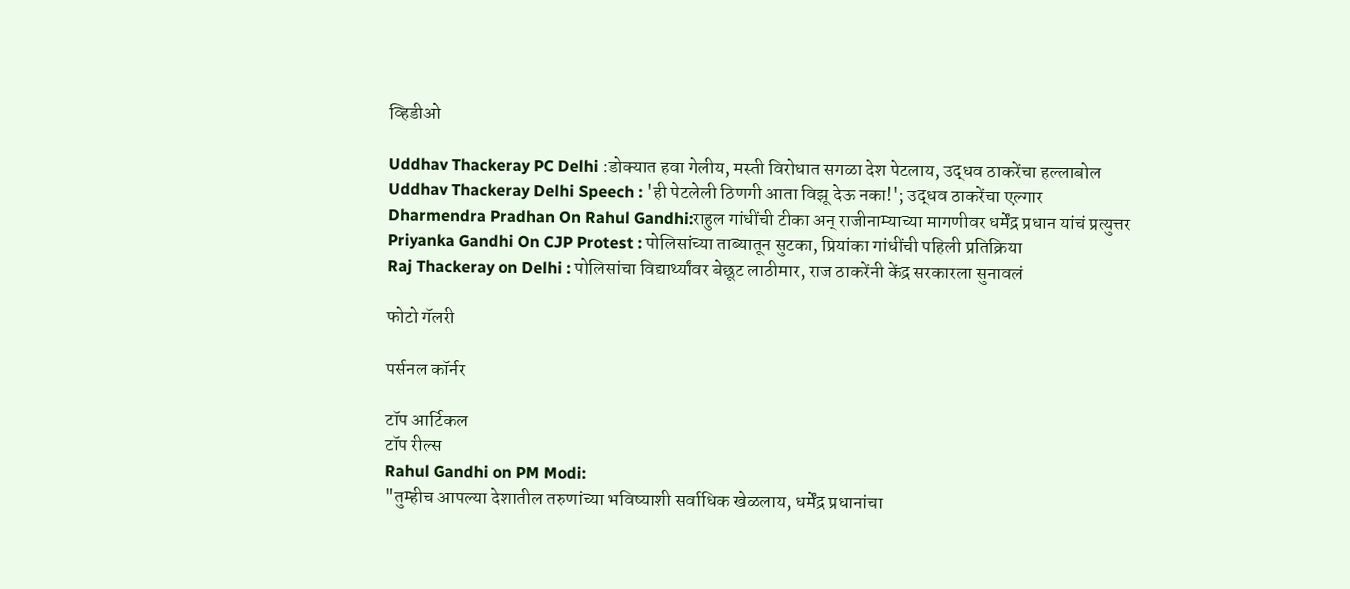व्हिडीओ

Uddhav Thackeray PC Delhi :डोक्यात हवा गेलीय, मस्ती विरोधात सगळा देश पेटलाय, उद्धव ठाकरेंचा हल्लाबोल
Uddhav Thackeray Delhi Speech : 'ही पेटलेली ठिणगी आता विझू देऊ नका!'; उद्धव ठाकरेंचा एल्गार
Dharmendra Pradhan On Rahul Gandhi:राहुल गांधींची टीका अन् राजीनाम्याच्या मागणीवर धर्मेंद्र प्रधान यांचं प्रत्युत्तर
Priyanka Gandhi On CJP Protest : पोलिसांच्या ताब्यातून सुटका, प्रियांका गांधींची पहिली प्रतिक्रिया
Raj Thackeray on Delhi : पोलिसांचा विद्यार्थ्यांवर बेछूट लाठीमार, राज ठाकरेंनी केंद्र सरकारला सुनावलं

फोटो गॅलरी

पर्सनल कॉर्नर

टॉप आर्टिकल
टॉप रील्स
Rahul Gandhi on PM Modi:
"तुम्हीच आपल्या देशातील तरुणांच्या भविष्याशी सर्वाधिक खेळलाय, धर्मेंद्र प्रधानांचा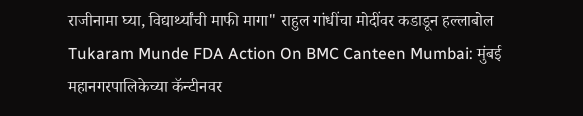राजीनामा घ्या, विद्यार्थ्यांची माफी मागा" राहुल गांधींचा मोदींवर कडाडून हल्लाबोल
Tukaram Munde FDA Action On BMC Canteen Mumbai: मुंबई महानगरपालिकेच्या कॅन्टीनवर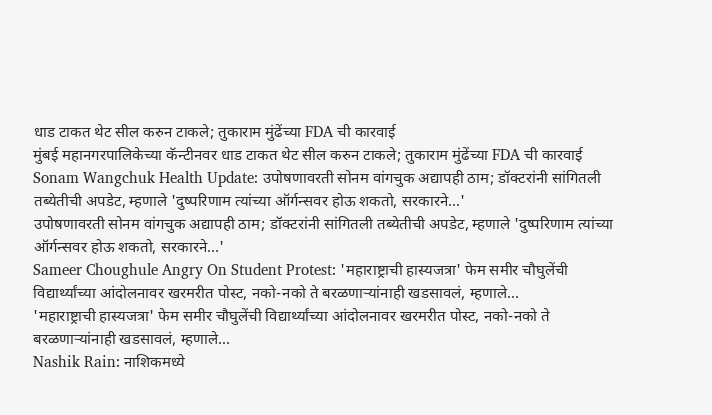धाड टाकत थेट सील करुन टाकले; तुकाराम मुंढेंच्या FDA ची कारवाई
मुंबई महानगरपालिकेच्या कॅन्टीनवर धाड टाकत थेट सील करुन टाकले; तुकाराम मुंढेंच्या FDA ची कारवाई
Sonam Wangchuk Health Update: उपोषणावरती सोनम वांगचुक अद्यापही ठाम; डॉक्टरांनी सांगितली तब्येतीची अपडेट, म्हणाले 'दुष्परिणाम त्यांच्या ऑर्गन्सवर होऊ शकतो, सरकारने...'
उपोषणावरती सोनम वांगचुक अद्यापही ठाम; डॉक्टरांनी सांगितली तब्येतीची अपडेट, म्हणाले 'दुष्परिणाम त्यांच्या ऑर्गन्सवर होऊ शकतो, सरकारने...'
Sameer Choughule Angry On Student Protest: 'महाराष्ट्राची हास्यजत्रा' फेम समीर चौघुलेंची विद्यार्थ्यांच्या आंदोलनावर खरमरीत पोस्ट, नको-नको ते बरळणाऱ्यांनाही खडसावलं, म्हणाले...
'महाराष्ट्राची हास्यजत्रा' फेम समीर चौघुलेंची विद्यार्थ्यांच्या आंदोलनावर खरमरीत पोस्ट, नको-नको ते बरळणाऱ्यांनाही खडसावलं, म्हणाले...
Nashik Rain: नाशिकमध्ये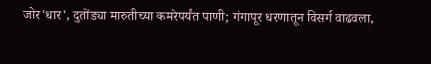जोर'धार', दुतोंड्या मारुतीच्या कमरेपर्यंत पाणी; गंगापूर धरणातून विसर्ग वाढवला,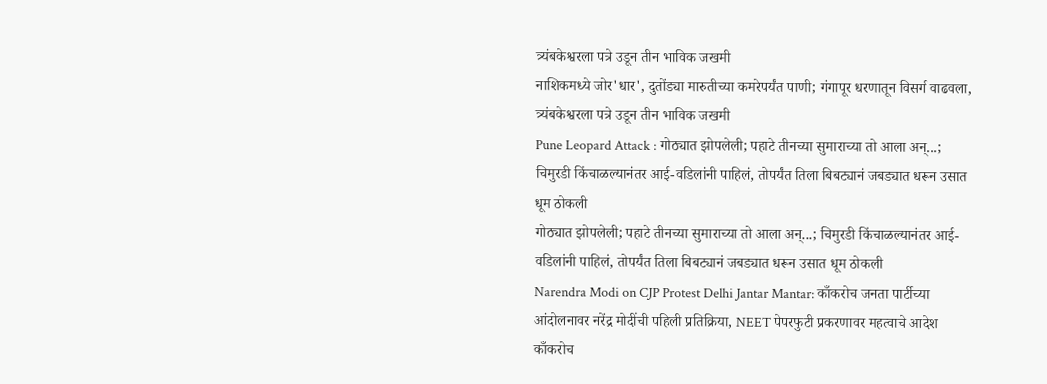त्र्यंबकेश्वरला पत्रे उडून तीन भाविक जखमी
नाशिकमध्ये जोर'धार', दुतोंड्या मारुतीच्या कमरेपर्यंत पाणी; गंगापूर धरणातून विसर्ग वाढवला, त्र्यंबकेश्वरला पत्रे उडून तीन भाविक जखमी
Pune Leopard Attack : गोठ्यात झोपलेली; पहाटे तीनच्या सुमाराच्या तो आला अन्...; चिमुरडी किंचाळल्यानंतर आई-वडिलांनी पाहिलं, तोपर्यंत तिला बिबट्यानं जबड्यात धरून उसात धूम ठोकली
गोठ्यात झोपलेली; पहाटे तीनच्या सुमाराच्या तो आला अन्...; चिमुरडी किंचाळल्यानंतर आई-वडिलांनी पाहिलं, तोपर्यंत तिला बिबट्यानं जबड्यात धरून उसात धूम ठोकली
Narendra Modi on CJP Protest Delhi Jantar Mantar: काँकरोच जनता पार्टीच्या आंदोलनावर नरेंद्र मोदींची पहिली प्रतिक्रिया, NEET पेपरफुटी प्रकरणावर महत्वाचे आदेश
काँकरोच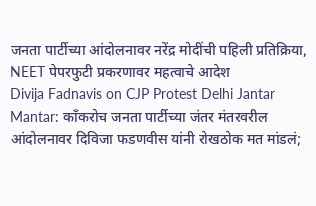जनता पार्टीच्या आंदोलनावर नरेंद्र मोदींची पहिली प्रतिक्रिया, NEET पेपरफुटी प्रकरणावर महत्वाचे आदेश
Divija Fadnavis on CJP Protest Delhi Jantar Mantar: काँकरोच जनता पार्टीच्या जंतर मंतरवरील आंदोलनावर दिविजा फडणवीस यांनी रोखठोक मत मांडलं;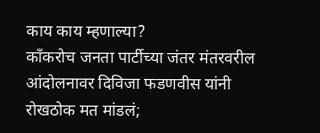काय काय म्हणाल्या?
काँकरोच जनता पार्टीच्या जंतर मंतरवरील आंदोलनावर दिविजा फडणवीस यांनी रोखठोक मत मांडलं;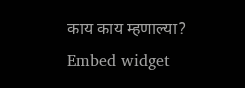काय काय म्हणाल्या?
Embed widget